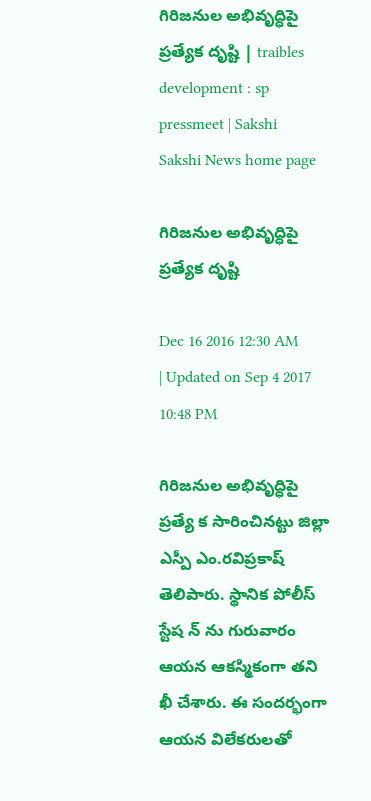గిరిజనుల అభివృద్ధిపై ప్రత్యేక దృష్టి | traibles development : sp pressmeet | Sakshi
Sakshi News home page

గిరిజనుల అభివృద్ధిపై ప్రత్యేక దృష్టి

Dec 16 2016 12:30 AM | Updated on Sep 4 2017 10:48 PM

గిరిజనుల అభివృద్ధిపై ప్రత్యే క సారించినట్టు జిల్లా ఎస్పీ ఎం.రవిప్రకాష్‌ తెలిపారు. స్థానిక పోలీస్‌ స్టేష న్‌ ను గురువారం ఆయన ఆకస్మికంగా తని ఖీ చేశారు. ఈ సందర్భంగా ఆయన విలేకరులతో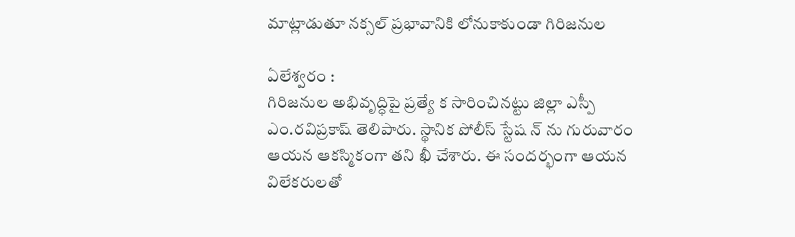మాట్లాడుతూ నక్సల్‌ ప్రభావానికి లోనుకాకుండా గిరిజనుల

ఏలేశ్వరం :
గిరిజనుల అభివృద్ధిపై ప్రత్యే క సారించినట్టు జిల్లా ఎస్పీ ఎం.రవిప్రకాష్‌ తెలిపారు. స్థానిక పోలీస్‌ స్టేష న్‌ ను గురువారం ఆయన ఆకస్మికంగా తని ఖీ చేశారు. ఈ సందర్భంగా ఆయన విలేకరులతో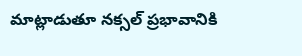మాట్లాడుతూ నక్సల్‌ ప్రభావానికి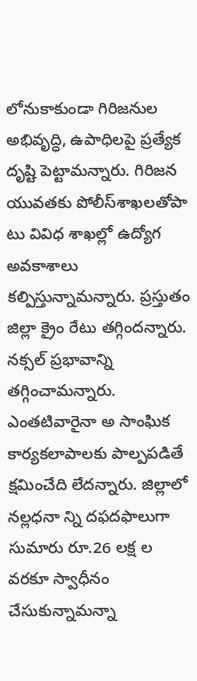లోనుకాకుండా గిరిజనుల అభివృద్ధి, ఉపాధిలపై ప్రత్యేక దృష్టి పెట్టామన్నారు. గిరిజన యువతకు పోలీస్‌శాఖలతోపా టు వివిధ శాఖల్లో ఉద్యోగ అవకాశాలు కల్పిస్తున్నామన్నారు. ప్రస్తుతం జిల్లా క్రైం రేటు తగ్గిందన్నారు. నక్సల్‌ ప్రభావాన్ని తగ్గించామన్నారు. ఎంతటివారైనా అ సాంఘిక కార్యకలాపాలకు పాల్పపడితే క్షమించేది లేదన్నారు. జిల్లాలో నల్లధనా న్ని దఫదఫాలుగా సుమారు రూ.26 లక్ష ల వరకూ స్వాధీనం చేసుకున్నామన్నా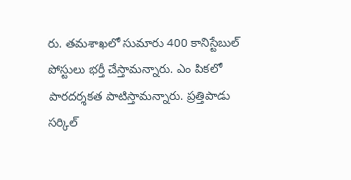రు. తమశాఖలో సుమారు 400 కానిస్టేబుల్‌  పోస్టులు భర్తీ చేస్తామన్నారు. ఎం పికలో పారదర్శకత పాటిస్తామన్నారు. ప్రత్తిపాడు సర్కిల్‌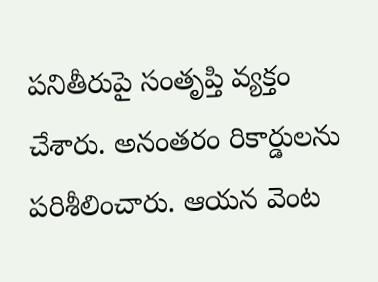పనితీరుపై సంతృప్తి వ్యక్తం చేశారు. అనంతరం రికార్డులను పరిశీలించారు. ఆయన వెంట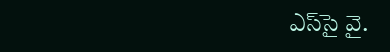ఎస్‌సై వై.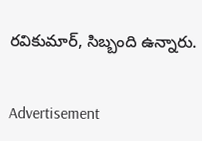రవికుమార్, సిబ్బంది ఉన్నారు.


Advertisement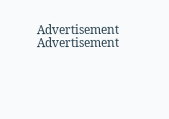Advertisement
Advertisement